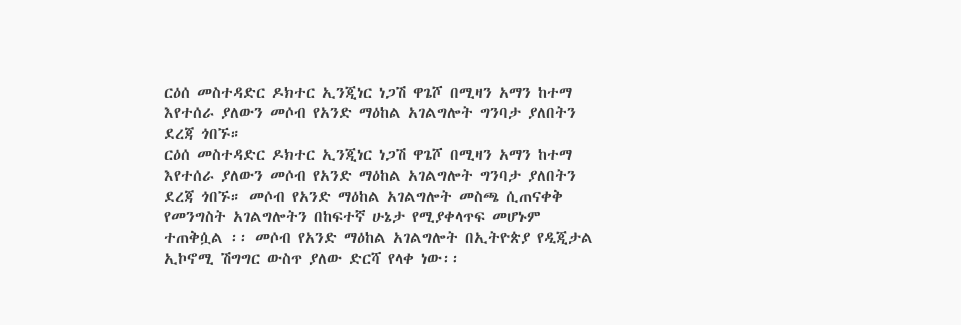ርዕሰ መስተዳድር ዶክተር ኢንጂነር ነጋሽ ዋጌሾ በሚዛን አማን ከተማ እየተሰራ ያለውን መሶብ የአንድ ማዕከል አገልግሎት ግንባታ ያለበትን ደረጃ ጎበኙ።
ርዕሰ መስተዳድር ዶክተር ኢንጂነር ነጋሽ ዋጌሾ በሚዛን አማን ከተማ እየተሰራ ያለውን መሶብ የአንድ ማዕከል አገልግሎት ግንባታ ያለበትን ደረጃ ጎበኙ። መሶብ የአንድ ማዕከል አገልግሎት መስጫ ሲጠናቀቅ የመንግስት አገልግሎትን በከፍተኛ ሁኔታ የሚያቀላጥፍ መሆኑም ተጠቅሷል ፡፡ መሶብ የአንድ ማዕከል አገልግሎት በኢትዮጵያ የዲጂታል ኢኮኖሚ ሽግግር ውስጥ ያለው ድርሻ የላቀ ነው፡፡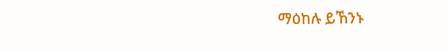ማዕከሉ ይኸንኑ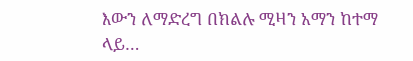እውን ለማድረግ በክልሉ ሚዛን አማን ከተማ ላይ…